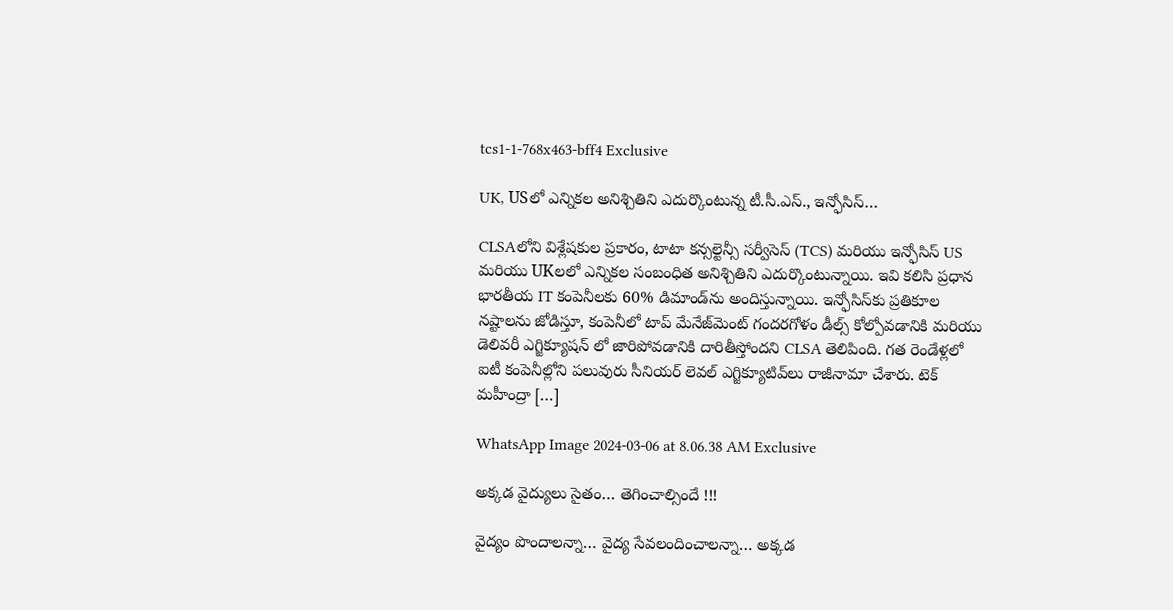tcs1-1-768x463-bff4 Exclusive

UK, USలో ఎన్నికల అనిశ్చితిని ఎదుర్కొంటున్న టీ.సీ.ఎస్., ఇన్ఫోసిస్…

CLSAలోని విశ్లేషకుల ప్రకారం, టాటా కన్సల్టెన్సీ సర్వీసెస్ (TCS) మరియు ఇన్ఫోసిస్ US మరియు UKలలో ఎన్నికల సంబంధిత అనిశ్చితిని ఎదుర్కొంటున్నాయి. ఇవి కలిసి ప్రధాన భారతీయ IT కంపెనీలకు 60% డిమాండ్‌ను అందిస్తున్నాయి. ఇన్ఫోసిస్‌కు ప్రతికూల నష్టాలను జోడిస్తూ, కంపెనీలో టాప్ మేనేజ్‌మెంట్ గందరగోళం డీల్స్ కోల్పోవడానికి మరియు డెలివరీ ఎగ్జిక్యూషన్‌ లో జారిపోవడానికి దారితీస్తోందని CLSA తెలిపింది. గత రెండేళ్లలో ఐటీ కంపెనీల్లోని పలువురు సీనియర్‌ లెవల్‌ ఎగ్జిక్యూటివ్‌లు రాజీనామా చేశారు. టెక్ మహీంద్రా […]

WhatsApp Image 2024-03-06 at 8.06.38 AM Exclusive

అక్కడ వైద్యులు సైతం… తెగించాల్సిందే !!!

వైద్యం పొందాలన్నా… వైద్య సేవలందించాలన్నా… అక్కడ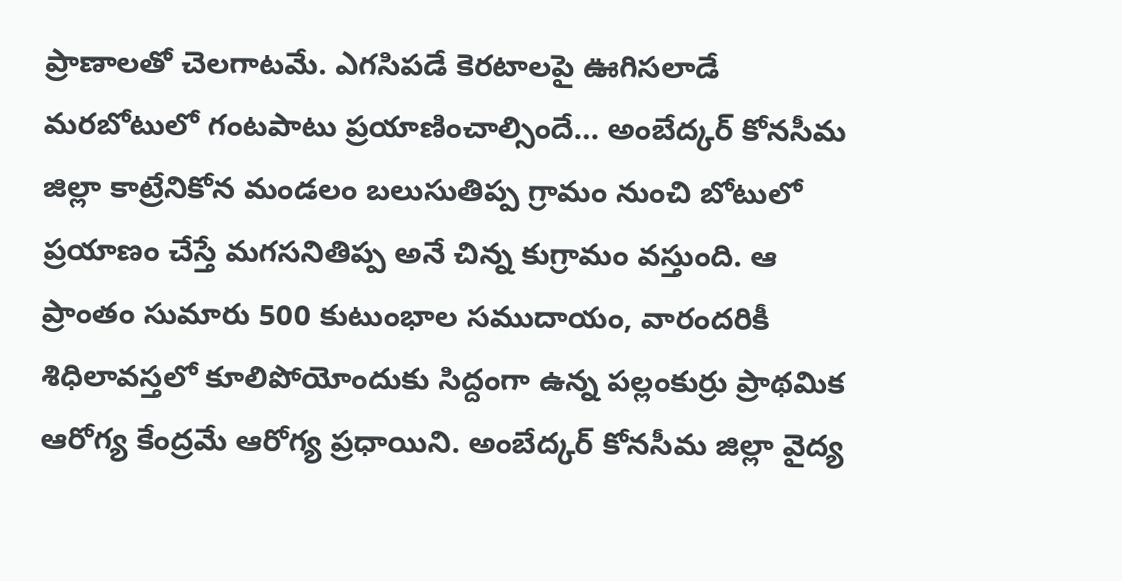ప్రాణాలతో చెలగాటమే. ఎగసిపడే కెరటాలపై ఊగిసలాడే మరబోటులో గంటపాటు ప్రయాణించాల్సిందే… అంబేద్కర్‌ కోనసీమ జిల్లా కాట్రేనికోన మండలం బలుసుతిప్ప గ్రామం నుంచి బోటులో ప్రయాణం చేస్తే మగసనితిప్ప అనే చిన్న కుగ్రామం వస్తుంది. ఆ ప్రాంతం సుమారు 500 కుటుంభాల సముదాయం, వారందరికీ శిధిలావస్తలో కూలిపోయోందుకు సిద్దంగా ఉన్న పల్లంకుర్రు ప్రాథమిక ఆరోగ్య కేంద్రమే ఆరోగ్య ప్రధాయిని. అంబేద్కర్‌ కోనసీమ జిల్లా వైద్య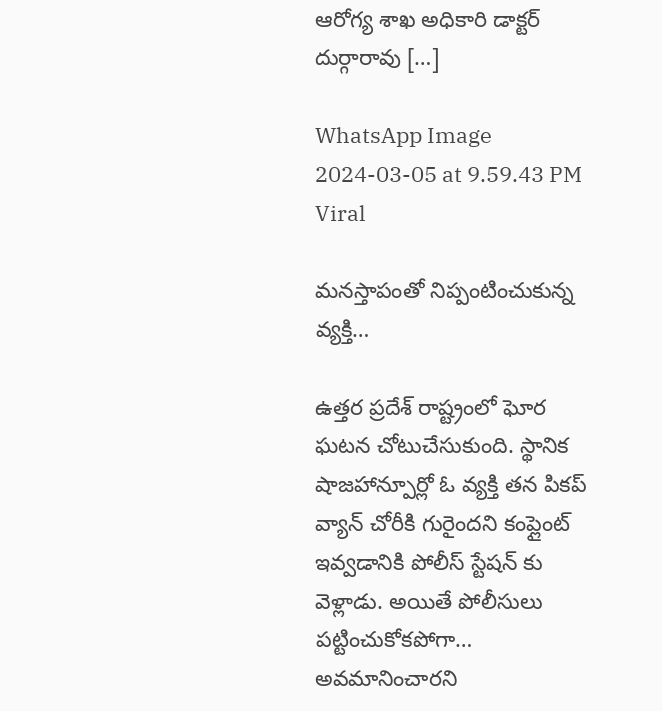ఆరోగ్య శాఖ అధికారి డాక్టర్‌ దుర్గారావు […]

WhatsApp Image 2024-03-05 at 9.59.43 PM Viral

మనస్తాపంతో నిప్పంటించుకున్న వ్యక్తి…

ఉత్తర ప్రదేశ్ రాష్ట్రంలో ఘోర ఘటన చోటుచేసుకుంది. స్థానిక షాజహాన్పూర్లో ఓ వ్యక్తి తన పికప్ వ్యాన్ చోరీకి గురైందని కంప్లైంట్ ఇవ్వడానికి పోలీస్ స్టేషన్ కు వెళ్లాడు. అయితే పోలీసులు పట్టించుకోకపోగా… అవమానించారని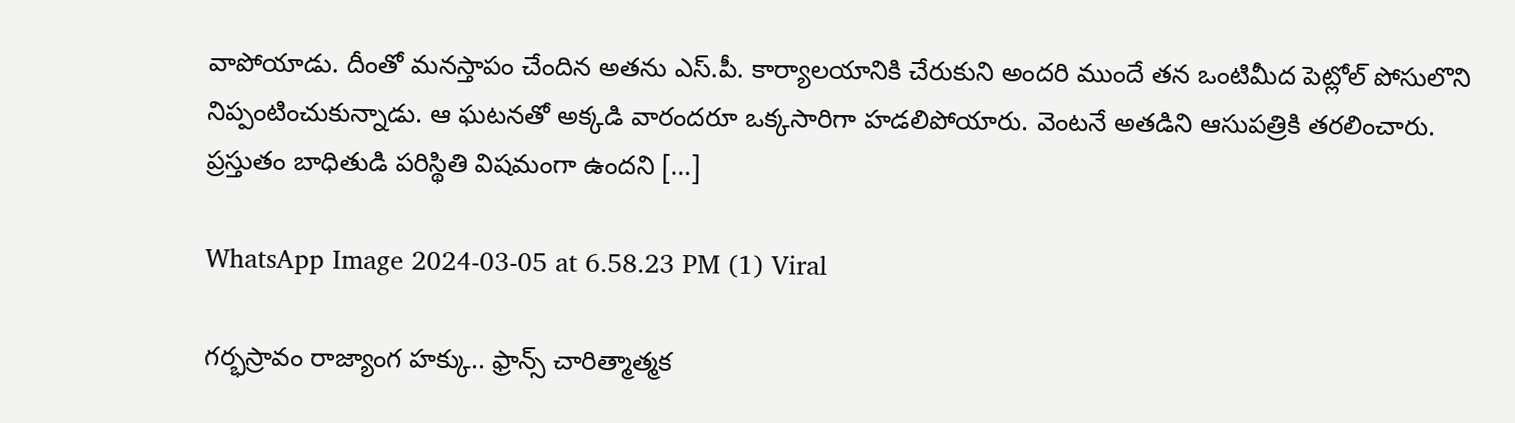వాపోయాడు. దీంతో మనస్తాపం చేందిన అతను ఎస్.పీ. కార్యాలయానికి చేరుకుని అందరి ముందే తన ఒంటిమీద పెట్లోల్ పోసులొని నిప్పంటించుకున్నాడు. ఆ ఘటనతో అక్కడి వారందరూ ఒక్కసారిగా హడలిపోయారు. వెంటనే అతడిని ఆసుపత్రికి తరలించారు. ప్రస్తుతం బాధితుడి పరిస్థితి విషమంగా ఉందని […]

WhatsApp Image 2024-03-05 at 6.58.23 PM (1) Viral

గర్భస్రావం రాజ్యాంగ హక్కు.. ఫ్రాన్స్ చారిత్మాత్మక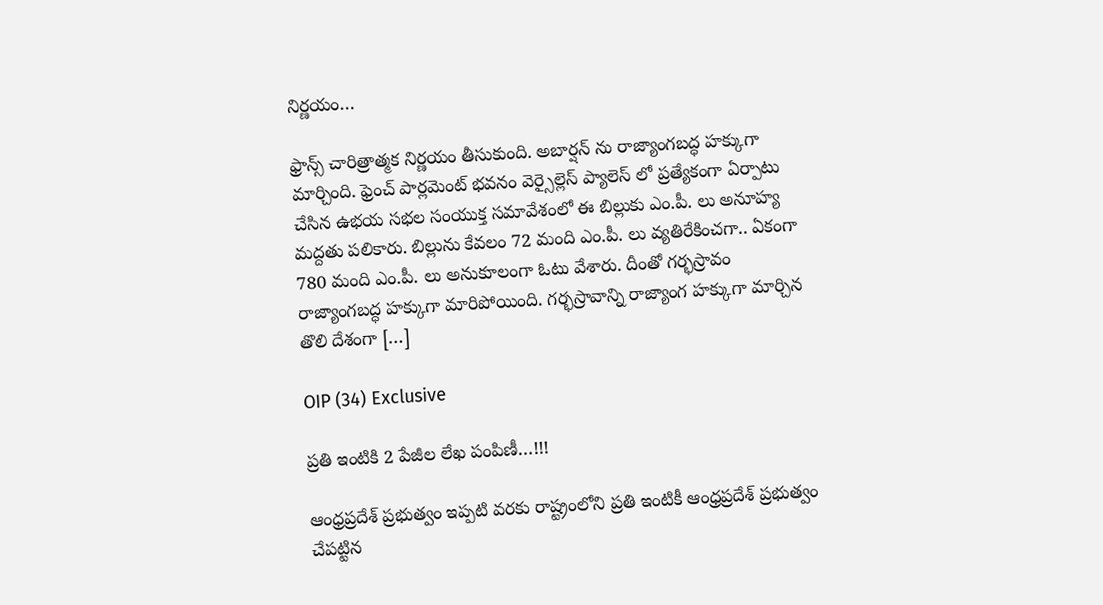నిర్ణయం…

ఫ్రాన్స్ చారిత్రాత్మక నిర్ణయం తీసుకుంది. అబార్షన్‌ ను రాజ్యాంగబద్ధ హక్కుగా మార్చింది. ఫ్రెంచ్ పార్లమెంట్‌ భవనం వెర్సైల్లెస్ ప్యాలెస్‌ లో ప్రత్యేకంగా ఏర్పాటు చేసిన ఉభయ సభల సంయుక్త సమావేశంలో ఈ బిల్లుకు ఎం.పీ. లు అనూహ్య మద్దతు పలికారు. బిల్లును కేవలం 72 మంది ఎం.పీ. లు వ్యతిరేకించగా.. ఏకంగా 780 మంది ఎం.పీ. లు అనుకూలంగా ఓటు వేశారు. దీంతో గర్భస్రావం రాజ్యాంగబద్ధ హక్కుగా మారిపోయింది. గర్భస్రావాన్ని రాజ్యాంగ హక్కుగా మార్చిన తొలి దేశంగా […]

OIP (34) Exclusive

ప్రతి ఇంటికి 2 పేజీల లేఖ పంపిణీ…!!!

ఆంధ్రప్రదేశ్ ప్రభుత్వం ఇప్పటి వరకు రాష్ట్రంలోని ప్రతి ఇంటికీ ఆంధ్రప్రదేశ్ ప్రభుత్వం చేపట్టిన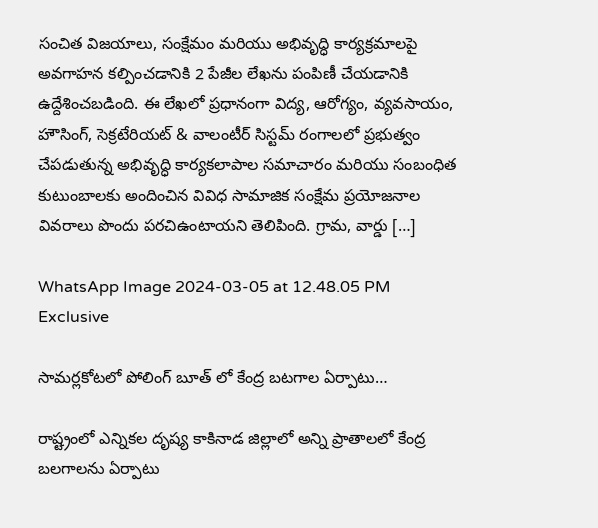సంచిత విజయాలు, సంక్షేమం మరియు అభివృద్ధి కార్యక్రమాలపై అవగాహన కల్పించడానికి 2 పేజీల లేఖను పంపిణీ చేయడానికి ఉద్దేశించబడింది. ఈ లేఖలో ప్రధానంగా విద్య, ఆరోగ్యం, వ్యవసాయం, హౌసింగ్, సెక్రటేరియట్ & వాలంటీర్ సిస్టమ్ రంగాలలో ప్రభుత్వం చేపడుతున్న అభివృద్ధి కార్యకలాపాల సమాచారం మరియు సంబంధిత కుటుంబాలకు అందించిన వివిధ సామాజిక సంక్షేమ ప్రయోజనాల వివరాలు పొందు పరచిఉంటాయని తెలిపింది. గ్రామ, వార్డు […]

WhatsApp Image 2024-03-05 at 12.48.05 PM Exclusive

సామర్లకోటలో పోలింగ్ బూత్ లో కేంద్ర బటగాల ఏర్పాటు…

రాష్ట్రంలో ఎన్నికల దృష్య కాకినాడ జిల్లాలో అన్ని ప్రాతాలలో కేంద్ర బలగాలను ఏర్పాటు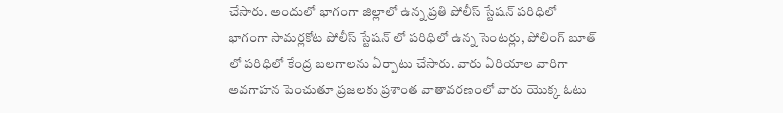చేసారు. అందులో భాగంగా జిల్లాలో ఉన్న ప్రతి పోలీస్ స్టేషన్ పరిధిలో భాగంగా సామర్లకోట పోలీస్ స్టేషన్ లో పరిధిలో ఉన్న సెంటర్లు, పోలింగ్ బూత్ లో పరిధిలో కేంద్ర బలగాలను ఏర్పాటు చేసారు. వారు ఏరియాల వారిగా అవగాహన పెంచుతూ ప్రజలకు ప్రశాంత వాతావరణంలో వారు యొక్క ఓటు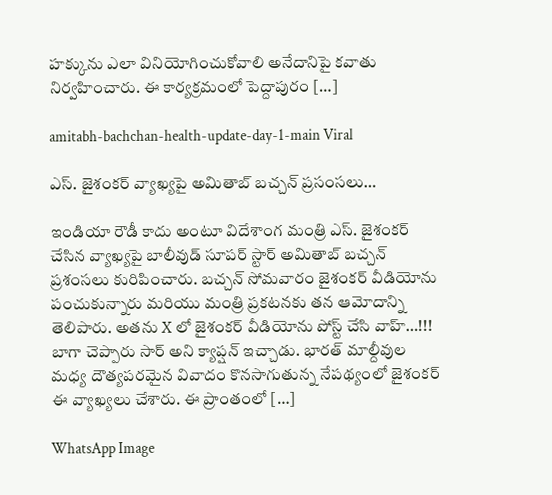హక్కును ఎలా వినియోగించుకోవాలి అనేదానిపై కవాతు నిర్వహించారు. ఈ కార్యక్రమంలో పెద్దాపురం […]

amitabh-bachchan-health-update-day-1-main Viral

ఎస్. జైశంకర్ వ్యాఖ్యపై అమితాబ్ బచ్చన్ ప్రసంసలు…

ఇండియా రౌడీ కాదు అంటూ విదేశాంగ మంత్రి ఎస్. జైశంకర్ చేసిన వ్యాఖ్యపై బాలీవుడ్ సూపర్ స్టార్ అమితాబ్ బచ్చన్ ప్రశంసలు కురిపించారు. బచ్చన్ సోమవారం జైశంకర్ వీడియోను పంచుకున్నారు మరియు మంత్రి ప్రకటనకు తన ఆమోదాన్ని తెలిపారు. అతను X లో జైశంకర్ వీడియోను పోస్ట్ చేసి వాహ్…!!! బాగా చెప్పారు సార్ అని క్యాప్షన్ ఇచ్చాడు. భారత్ మాల్దీవుల మధ్య దౌత్యపరమైన వివాదం కొనసాగుతున్న నేపథ్యంలో జైశంకర్ ఈ వ్యాఖ్యలు చేశారు. ఈ ప్రాంతంలో […]

WhatsApp Image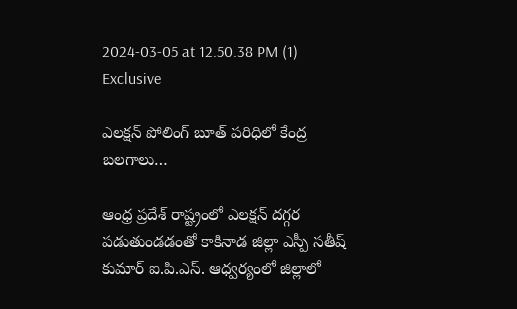2024-03-05 at 12.50.38 PM (1) Exclusive

ఎలక్షన్ పోలింగ్ బూత్ పరిధిలో కేంద్ర బలగాలు…

ఆంధ్ర ప్రదేశ్ రాష్ట్రంలో ఎలక్షన్ దగ్గర పడుతుండడంతో కాకినాడ జిల్లా ఎస్పీ సతీష్ కుమార్ ఐ.పి.ఎస్. ఆధ్వర్యంలో జిల్లాలో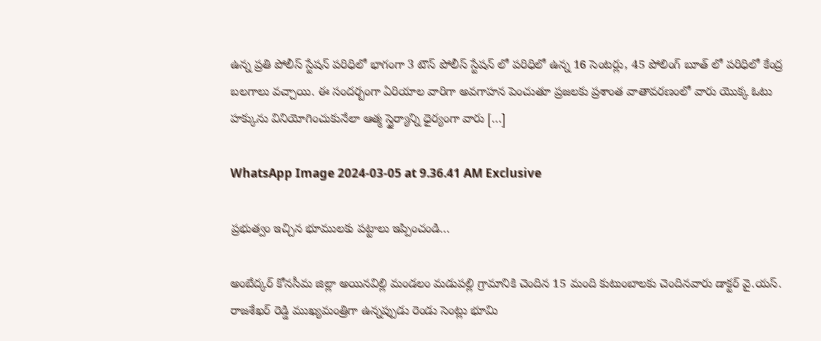ఉన్న ప్రతి పోలీస్ స్టేషన్ పరిధిలో భాగంగా 3 టౌన్ పోలీస్ స్టేషన్ లో పరిధిలో ఉన్న 16 సెంటర్లు, 45 పోలింగ్ బూత్ లో పరిధిలో కేంద్ర బలగాలు వచ్చాయి. ఈ సందర్బంగా ఏరియాల వారిగా అవగాహన పెంచుతూ ప్రజలకు ప్రశాంత వాతావరణంలో వారు యొక్క ఓటు హక్కును వినియోగించుకునేలా ఆత్మ స్థైర్యాన్ని ధైర్యంగా వారు […]

WhatsApp Image 2024-03-05 at 9.36.41 AM Exclusive

ప్రభుత్వం ఇచ్చిన భూములకు పట్టాలు ఇప్పించండి…

అంబేద్కర్ కోనసీమ జిల్లా అయినవిల్లి మండలం మడుపల్లి గ్రామానికి చెందిన 15 మంది కుటుంబాలకు చెందినవారు డాక్టర్ వై.యస్. రాజశేఖర్ రెడ్డి ముఖ్యమంత్రిగా ఉన్నప్పుడు రెండు సెంట్లు భూమి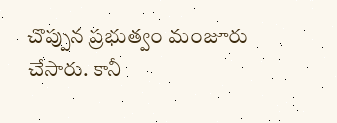చొప్పున ప్రభుత్వం మంజూరు చేసారు. కానీ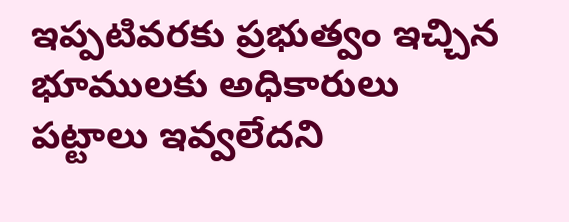ఇప్పటివరకు ప్రభుత్వం ఇచ్చిన భూములకు అధికారులు పట్టాలు ఇవ్వలేదని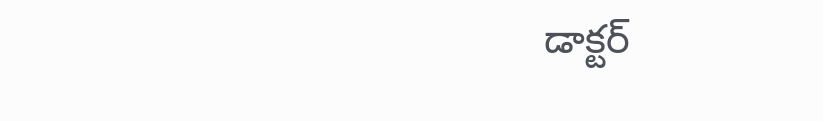డాక్టర్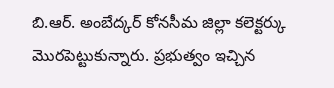బి.ఆర్. అంబేద్కర్ కోనసీమ జిల్లా కలెక్టర్కు మొరపెట్టుకున్నారు. ప్రభుత్వం ఇచ్చిన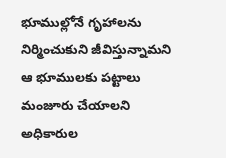భూముల్లోనే గృహాలను నిర్మించుకుని జీవిస్తున్నామని ఆ భూములకు పట్టాలు మంజూరు చేయాలని అధికారుల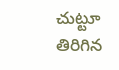చుట్టూ తిరిగిన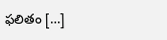ఫలితం […]